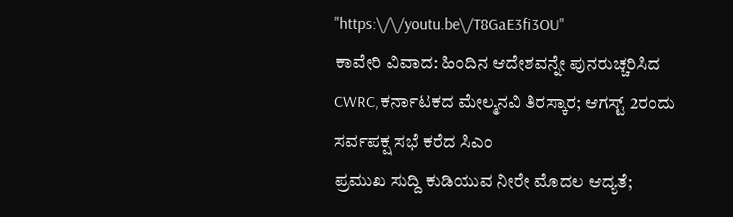"https:\/\/youtu.be\/T8GaE3fi3OU"
ಕಾವೇರಿ ವಿವಾದ: ಹಿಂದಿನ ಆದೇಶವನ್ನೇ ಪುನರುಚ್ಚರಿಸಿದ CWRC,ಕರ್ನಾಟಕದ ಮೇಲ್ಮನವಿ ತಿರಸ್ಕಾರ; ಆಗಸ್ಟ್ 2ರಂದು ಸರ್ವಪಕ್ಷ ಸಭೆ ಕರೆದ ಸಿಎಂ
ಪ್ರಮುಖ ಸುದ್ದಿ ಕುಡಿಯುವ ನೀರೇ ಮೊದಲ ಆದ್ಯತೆ;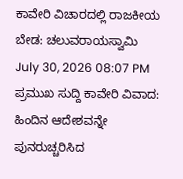ಕಾವೇರಿ ವಿಚಾರದಲ್ಲಿ ರಾಜಕೀಯ ಬೇಡ: ಚಲುವರಾಯಸ್ವಾಮಿ July 30, 2026 08:07 PM
ಪ್ರಮುಖ ಸುದ್ದಿ ಕಾವೇರಿ ವಿವಾದ: ಹಿಂದಿನ ಆದೇಶವನ್ನೇ ಪುನರುಚ್ಚರಿಸಿದ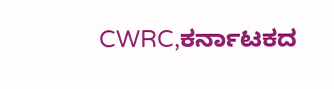CWRC,ಕರ್ನಾಟಕದ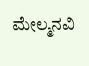ಮೇಲ್ಮನವಿ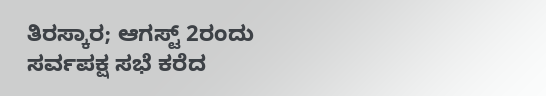ತಿರಸ್ಕಾರ; ಆಗಸ್ಟ್ 2ರಂದು ಸರ್ವಪಕ್ಷ ಸಭೆ ಕರೆದ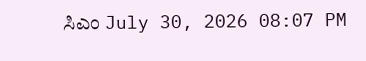ಸಿಎಂ July 30, 2026 08:07 PM